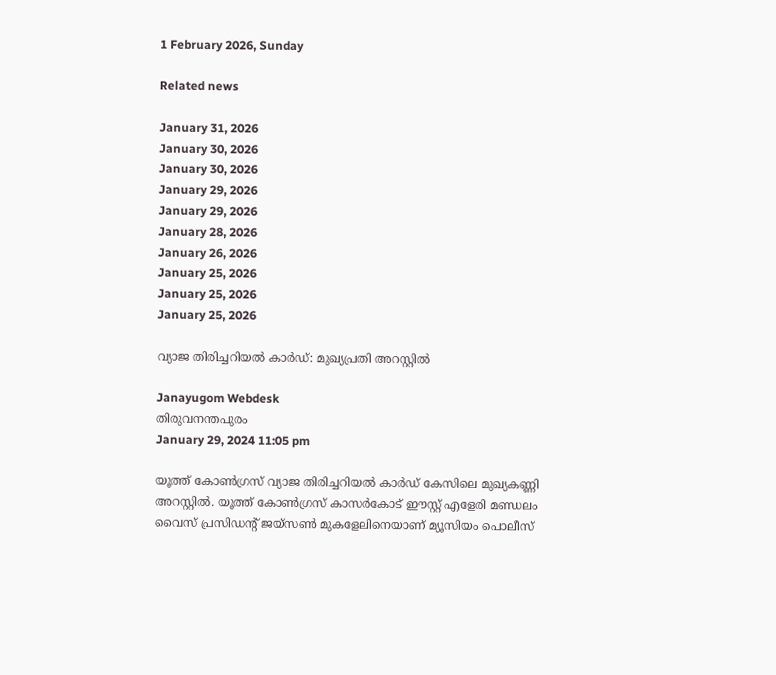1 February 2026, Sunday

Related news

January 31, 2026
January 30, 2026
January 30, 2026
January 29, 2026
January 29, 2026
January 28, 2026
January 26, 2026
January 25, 2026
January 25, 2026
January 25, 2026

വ്യാജ തിരിച്ചറിയല്‍ കാര്‍ഡ്: മുഖ്യപ്രതി അറസ്റ്റില്‍

Janayugom Webdesk
തിരുവനന്തപുരം
January 29, 2024 11:05 pm

യൂത്ത് കോണ്‍ഗ്രസ് വ്യാജ തിരിച്ചറിയല്‍ കാര്‍ഡ് കേസിലെ മുഖ്യകണ്ണി അറസ്റ്റില്‍. യൂത്ത് കോണ്‍ഗ്രസ് കാസർകോട് ഈസ്റ്റ് എളേരി മണ്ഡലം വൈസ് പ്രസിഡന്റ് ജയ്സൺ മുകളേലിനെയാണ് മ്യൂസിയം പൊലീസ്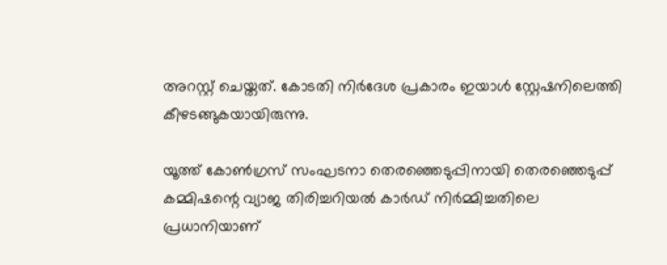അറസ്റ്റ് ചെയ്തത്. കോടതി നിർദേശ പ്രകാരം ഇയാൾ സ്റ്റേഷനിലെത്തി കീഴടങ്ങുകയായിരുന്നു.

യൂത്ത് കോണ്‍ഗ്രസ് സംഘടനാ തെരഞ്ഞെടുപ്പിനായി തെരഞ്ഞെടുപ്പ് കമ്മിഷന്റെ വ്യാജ തിരിച്ചറിയൽ കാർഡ് നിർമ്മിച്ചതിലെ പ്രധാനിയാണ്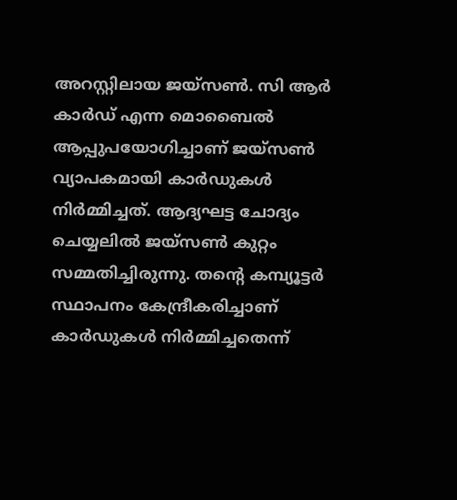അറസ്റ്റിലായ ജയ്സണ്‍. സി ആർ കാർഡ് എന്ന മൊബൈൽ ആപ്പുപയോഗിച്ചാണ് ജയ്സൺ വ്യാപകമായി കാർഡുകൾ നിർമ്മിച്ചത്. ആദ്യഘട്ട ചോദ്യം ചെയ്യലിൽ ജയ്സൺ കുറ്റം സമ്മതിച്ചിരുന്നു. തന്റെ കമ്പ്യൂട്ടർ സ്ഥാപനം കേന്ദ്രീകരിച്ചാണ് കാർഡുകൾ നിർമ്മിച്ചതെന്ന്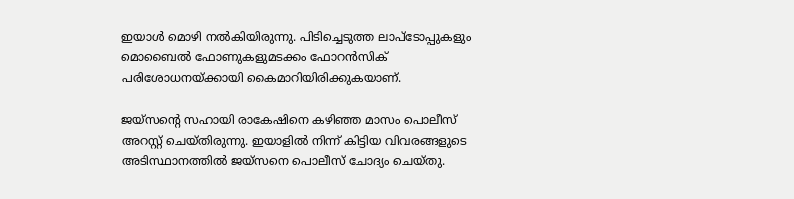ഇയാൾ മൊഴി നൽകിയിരുന്നു. പിടിച്ചെടുത്ത ലാപ്‌ടോപ്പുകളും മൊബൈൽ ഫോണുകളുമടക്കം ഫോറൻസിക് പരിശോധനയ്ക്കായി കൈമാറിയിരിക്കുകയാണ്.

ജയ്സന്റെ സഹായി രാകേഷിനെ കഴിഞ്ഞ മാസം പൊലീസ് അറസ്റ്റ് ചെയ്തിരുന്നു. ഇയാളിൽ നിന്ന് കിട്ടിയ വിവരങ്ങളുടെ അടിസ്ഥാനത്തിൽ ജയ്സനെ പൊലീസ് ചോദ്യം ചെയ്തു.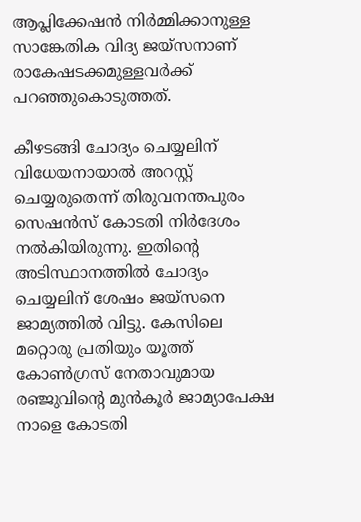ആപ്ലിക്കേഷൻ നിർമ്മിക്കാനുള്ള സാങ്കേതിക വിദ്യ ജയ്സനാണ് രാകേഷടക്കമുള്ളവർക്ക് പറഞ്ഞുകൊടുത്തത്.

കീഴടങ്ങി ചോദ്യം ചെയ്യലിന് വിധേയനായാൽ അറസ്റ്റ് ചെയ്യരുതെന്ന് തിരുവനന്തപുരം സെഷൻസ് കോടതി നിർദേശം നൽകിയിരുന്നു. ഇതിന്റെ അടിസ്ഥാനത്തിൽ ചോദ്യം ചെയ്യലിന് ശേഷം ജയ്സനെ ജാമ്യത്തിൽ വിട്ടു. കേസിലെ മറ്റൊരു പ്രതിയും യൂത്ത് കോൺഗ്രസ് നേതാവുമായ രഞ്ജുവിന്റെ മുൻകൂർ ജാമ്യാപേക്ഷ നാളെ കോടതി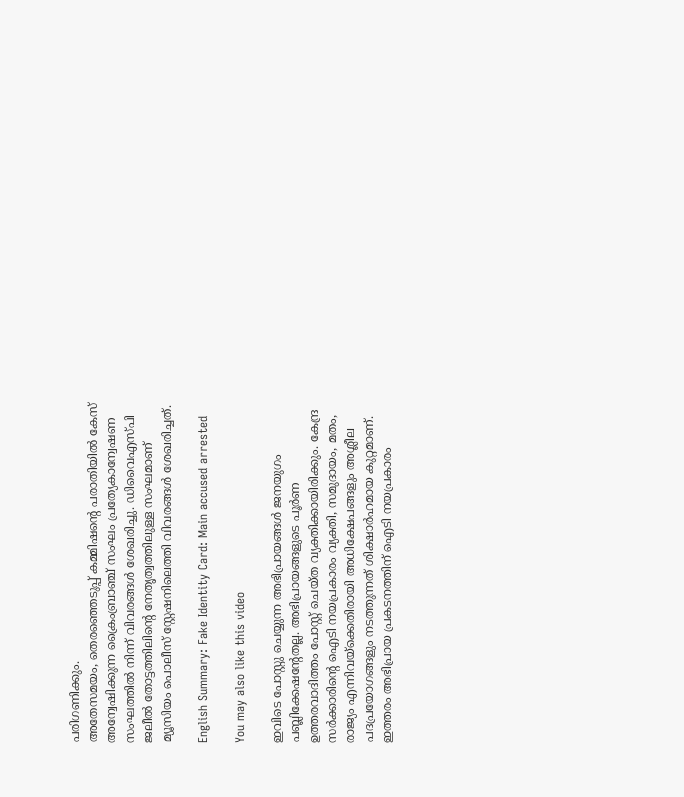പരിഗണിക്കും.
അതേസമയം, തെരഞ്ഞെടുപ്പ് കമ്മിഷന്റെ പരാതിയിൽ കേസ് അന്വേഷിക്കുന്ന ക്രൈംബ്രാഞ്ച് സംഘം പ്രത്യേകാന്വേഷണ സംഘത്തിൽ നിന്ന് വിവരങ്ങൾ ശേഖരിച്ചു. ഡിവൈഎസ്‌പി ജലീൽ തോട്ടത്തിലിന്റെ നേതൃത്വത്തിലുള്ള സംഘമാണ് മ്യൂസിയം പൊലീസ് സ്റ്റേഷനിലെത്തി വിവരങ്ങൾ ശേഖരിച്ചത്.

English Summary: Fake Identity Card: Main accused arrested

You may also like this video

ഇവിടെ പോസ്റ്റു ചെയ്യുന്ന അഭിപ്രായങ്ങള്‍ ജനയുഗം പബ്ലിക്കേഷന്റേതല്ല. അഭിപ്രായങ്ങളുടെ പൂര്‍ണ ഉത്തരവാദിത്തം പോസ്റ്റ് ചെയ്ത വ്യക്തിക്കായിരിക്കും. കേന്ദ്ര സര്‍ക്കാരിന്റെ ഐടി നയപ്രകാരം വ്യക്തി, സമുദായം, മതം, രാജ്യം എന്നിവയ്‌ക്കെതിരായി അധിക്ഷേപങ്ങളും അശ്ലീല പദപ്രയോഗങ്ങളും നടത്തുന്നത് ശിക്ഷാര്‍ഹമായ കുറ്റമാണ്. ഇത്തരം അഭിപ്രായ പ്രകടനത്തിന് ഐടി നയപ്രകാരം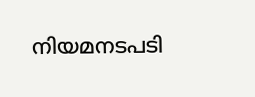നിയമനടപടി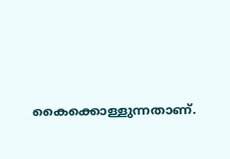കൈക്കൊള്ളുന്നതാണ്.